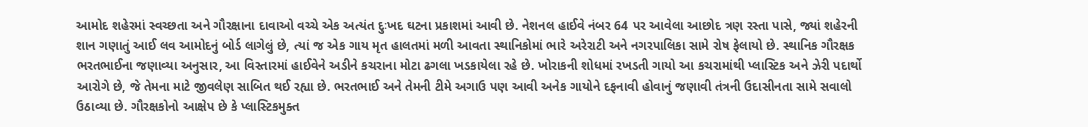આમોદ શહેરમાં સ્વચ્છતા અને ગૌરક્ષાના દાવાઓ વચ્ચે એક અત્યંત દુઃખદ ઘટના પ્રકાશમાં આવી છે. નેશનલ હાઈવે નંબર 64 પર આવેલા આછોદ ત્રણ રસ્તા પાસે, જ્યાં શહેરની શાન ગણાતું આઈ લવ આમોદનું બોર્ડ લાગેલું છે, ત્યાં જ એક ગાય મૃત હાલતમાં મળી આવતા સ્થાનિકોમાં ભારે અરેરાટી અને નગરપાલિકા સામે રોષ ફેલાયો છે. સ્થાનિક ગૌરક્ષક ભરતભાઈના જણાવ્યા અનુસાર, આ વિસ્તારમાં હાઈવેને અડીને કચરાના મોટા ઢગલા ખડકાયેલા રહે છે. ખોરાકની શોધમાં રખડતી ગાયો આ કચરામાંથી પ્લાસ્ટિક અને ઝેરી પદાર્થો આરોગે છે, જે તેમના માટે જીવલેણ સાબિત થઈ રહ્યા છે. ભરતભાઈ અને તેમની ટીમે અગાઉ પણ આવી અનેક ગાયોને દફનાવી હોવાનું જણાવી તંત્રની ઉદાસીનતા સામે સવાલો ઉઠાવ્યા છે. ગૌરક્ષકોનો આક્ષેપ છે કે પ્લાસ્ટિકમુક્ત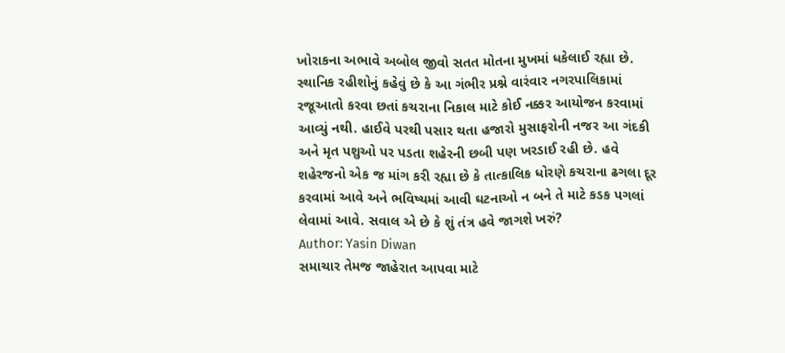ખોરાકના અભાવે અબોલ જીવો સતત મોતના મુખમાં ધકેલાઈ રહ્યા છે.
સ્થાનિક રહીશોનું કહેવું છે કે આ ગંભીર પ્રશ્ને વારંવાર નગરપાલિકામાં રજૂઆતો કરવા છતાં કચરાના નિકાલ માટે કોઈ નક્કર આયોજન કરવામાં આવ્યું નથી. હાઈવે પરથી પસાર થતા હજારો મુસાફરોની નજર આ ગંદકી અને મૃત પશુઓ પર પડતા શહેરની છબી પણ ખરડાઈ રહી છે. હવે શહેરજનો એક જ માંગ કરી રહ્યા છે કે તાત્કાલિક ધોરણે કચરાના ઢગલા દૂર કરવામાં આવે અને ભવિષ્યમાં આવી ઘટનાઓ ન બને તે માટે કડક પગલાં લેવામાં આવે. સવાલ એ છે કે શું તંત્ર હવે જાગશે ખરું?
Author: Yasin Diwan
સમાચાર તેમજ જાહેરાત આપવા માટે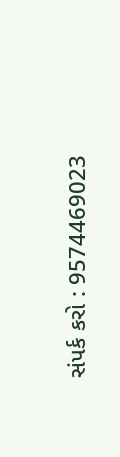સંપર્ક કરો : 9574469023